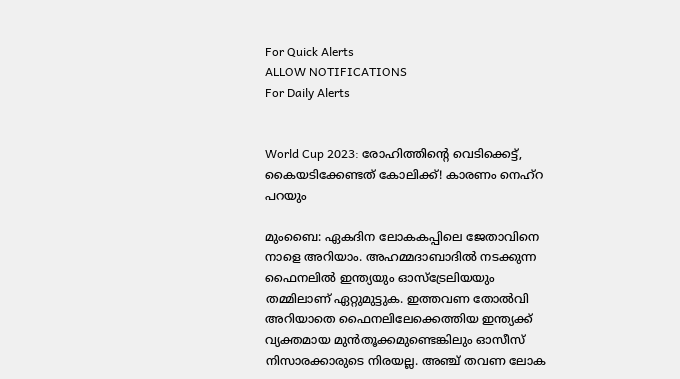For Quick Alerts
ALLOW NOTIFICATIONS
For Daily Alerts


World Cup 2023: രോഹിത്തിന്റെ വെടിക്കെട്ട്, കൈയടിക്കേണ്ടത് കോലിക്ക്! കാരണം നെഹ്‌റ പറയും

മുംബൈ: ഏകദിന ലോകകപ്പിലെ ജേതാവിനെ നാളെ അറിയാം. അഹമ്മദാബാദില്‍ നടക്കുന്ന ഫൈനലില്‍ ഇന്ത്യയും ഓസ്‌ട്രേലിയയും തമ്മിലാണ് ഏറ്റുമുട്ടുക. ഇത്തവണ തോല്‍വി അറിയാതെ ഫൈനലിലേക്കെത്തിയ ഇന്ത്യക്ക് വ്യക്തമായ മുന്‍തൂക്കമുണ്ടെങ്കിലും ഓസീസ് നിസാരക്കാരുടെ നിരയല്ല. അഞ്ച് തവണ ലോക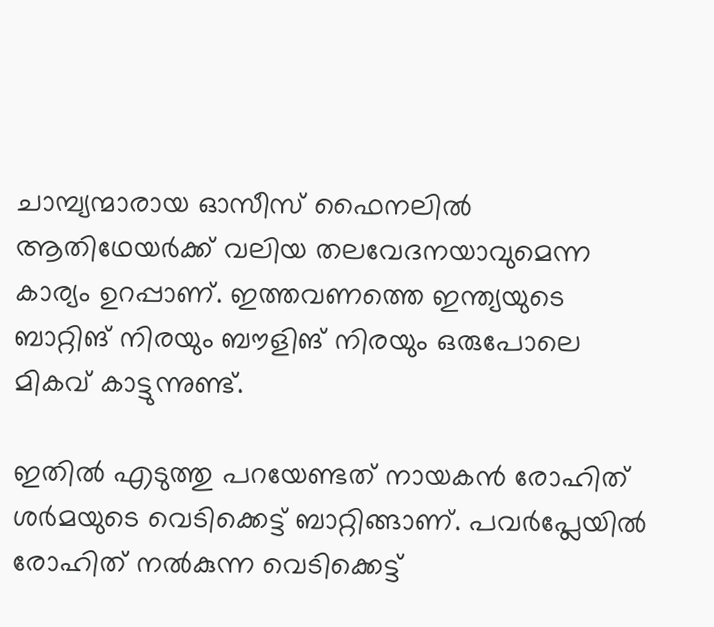ചാമ്പ്യന്മാരായ ഓസീസ് ഫൈനലില്‍ ആതിഥേയര്‍ക്ക് വലിയ തലവേദനയാവുമെന്ന കാര്യം ഉറപ്പാണ്. ഇത്തവണത്തെ ഇന്ത്യയുടെ ബാറ്റിങ് നിരയും ബൗളിങ് നിരയും ഒരുപോലെ മികവ് കാട്ടുന്നുണ്ട്.

ഇതില്‍ എടുത്തു പറയേണ്ടത് നായകന്‍ രോഹിത് ശര്‍മയുടെ വെടിക്കെട്ട് ബാറ്റിങ്ങാണ്. പവര്‍പ്ലേയില്‍ രോഹിത് നല്‍കുന്ന വെടിക്കെട്ട്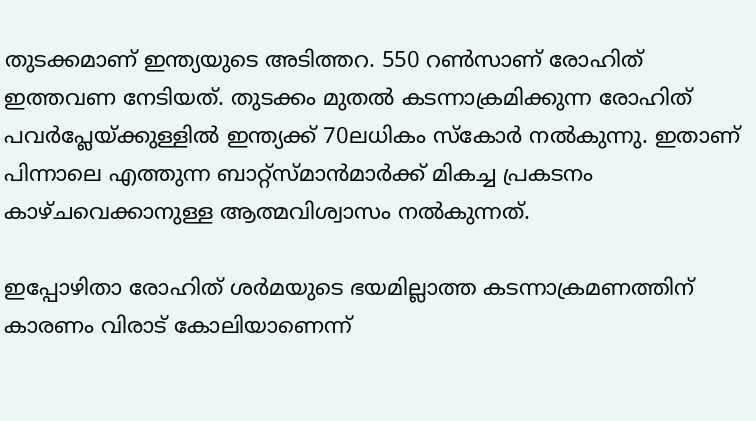തുടക്കമാണ് ഇന്ത്യയുടെ അടിത്തറ. 550 റണ്‍സാണ് രോഹിത് ഇത്തവണ നേടിയത്. തുടക്കം മുതല്‍ കടന്നാക്രമിക്കുന്ന രോഹിത് പവര്‍പ്ലേയ്ക്കുള്ളില്‍ ഇന്ത്യക്ക് 70ലധികം സ്‌കോര്‍ നല്‍കുന്നു. ഇതാണ് പിന്നാലെ എത്തുന്ന ബാറ്റ്‌സ്മാന്‍മാര്‍ക്ക് മികച്ച പ്രകടനം കാഴ്ചവെക്കാനുള്ള ആത്മവിശ്വാസം നല്‍കുന്നത്.

ഇപ്പോഴിതാ രോഹിത് ശര്‍മയുടെ ഭയമില്ലാത്ത കടന്നാക്രമണത്തിന് കാരണം വിരാട് കോലിയാണെന്ന്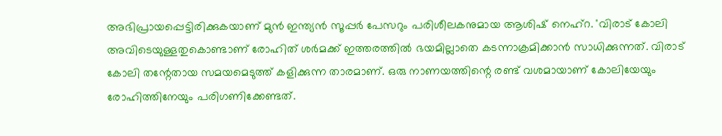അഭിപ്രായപ്പെട്ടിരിക്കുകയാണ് മുന്‍ ഇന്ത്യന്‍ സൂപ്പര്‍ പേസറും പരിശീലകനുമായ ആശിഷ് നെഹ്‌റ. 'വിരാട് കോലി അവിടെയുള്ളതുകൊണ്ടാണ് രോഹിത് ശര്‍മക്ക് ഇത്തരത്തില്‍ ഭയമില്ലാതെ കടന്നാക്രമിക്കാന്‍ സാധിക്കുന്നത്. വിരാട് കോലി തന്റേതായ സമയമെടുത്ത് കളിക്കുന്ന താരമാണ്. ഒരു നാണയത്തിന്റെ രണ്ട് വശമായാണ് കോലിയേയും രോഹിത്തിനേയും പരിഗണിക്കേണ്ടത്.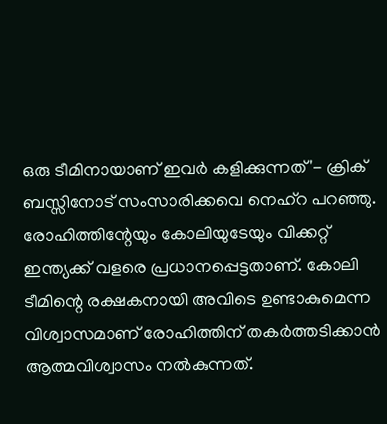ഒരു ടീമിനായാണ് ഇവര്‍ കളിക്കുന്നത്'- ക്രിക് ബസ്സിനോട് സംസാരിക്കവെ നെഹ്‌റ പറഞ്ഞു. രോഹിത്തിന്റേയും കോലിയുടേയും വിക്കറ്റ് ഇന്ത്യക്ക് വളരെ പ്രധാനപ്പെട്ടതാണ്. കോലി ടീമിന്റെ രക്ഷകനായി അവിടെ ഉണ്ടാകുമെന്ന വിശ്വാസമാണ് രോഹിത്തിന് തകര്‍ത്തടിക്കാന്‍ ആത്മവിശ്വാസം നല്‍കുന്നത്.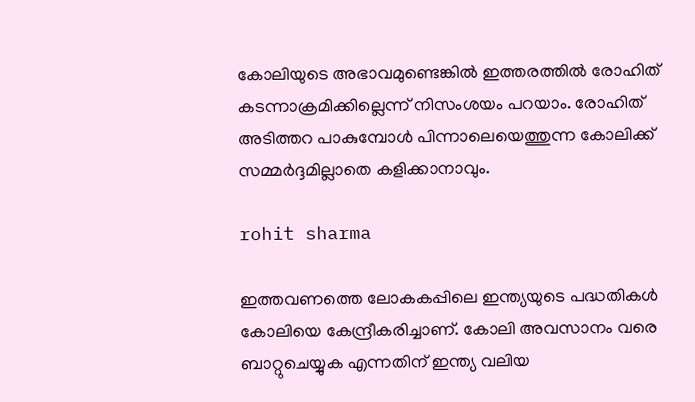കോലിയുടെ അഭാവമുണ്ടെങ്കില്‍ ഇത്തരത്തില്‍ രോഹിത് കടന്നാക്രമിക്കില്ലെന്ന് നിസംശയം പറയാം. രോഹിത് അടിത്തറ പാകുമ്പോള്‍ പിന്നാലെയെത്തുന്ന കോലിക്ക് സമ്മര്‍ദ്ദമില്ലാതെ കളിക്കാനാവും.

rohit sharma

ഇത്തവണത്തെ ലോകകപ്പിലെ ഇന്ത്യയുടെ പദ്ധതികള്‍ കോലിയെ കേന്ദ്രീകരിച്ചാണ്. കോലി അവസാനം വരെ ബാറ്റുചെയ്യുക എന്നതിന് ഇന്ത്യ വലിയ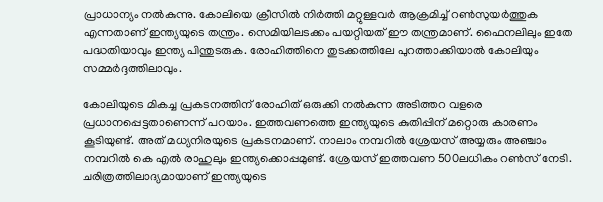പ്രാധാന്യം നല്‍കുന്നു. കോലിയെ ക്രീസില്‍ നിര്‍ത്തി മറ്റുള്ളവര്‍ ആക്രമിച്ച് റണ്‍സുയര്‍ത്തുക എന്നതാണ് ഇന്ത്യയുടെ തന്ത്രം. സെമിയിലടക്കം പയറ്റിയത് ഈ തന്ത്രമാണ്. ഫൈനലിലും ഇതേ പദ്ധതിയാവും ഇന്ത്യ പിന്തുടരുക. രോഹിത്തിനെ തുടക്കത്തിലേ പുറത്താക്കിയാല്‍ കോലിയും സമ്മര്‍ദ്ദത്തിലാവും.

കോലിയുടെ മികച്ച പ്രകടനത്തിന് രോഹിത് ഒരുക്കി നല്‍കുന്ന അടിത്തറ വളരെ പ്രധാനപ്പെട്ടതാണെന്ന് പറയാം. ഇത്തവണത്തെ ഇന്ത്യയുടെ കുതിപ്പിന് മറ്റൊരു കാരണം കൂടിയുണ്ട്. അത് മധ്യനിരയുടെ പ്രകടനമാണ്. നാലാം നമ്പറില്‍ ശ്രേയസ് അയ്യരും അഞ്ചാം നമ്പറില്‍ കെ എല്‍ രാഹുലും ഇന്ത്യക്കൊപ്പമുണ്ട്. ശ്രേയസ് ഇത്തവണ 500ലധികം റണ്‍സ് നേടി. ചരിത്രത്തിലാദ്യമായാണ് ഇന്ത്യയുടെ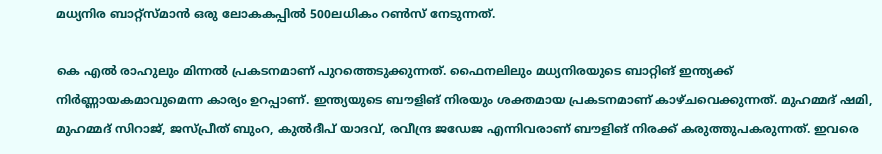മധ്യനിര ബാറ്റ്‌സ്മാന്‍ ഒരു ലോകകപ്പില്‍ 500ലധികം റണ്‍സ് നേടുന്നത്.

കെ എല്‍ രാഹുലും മിന്നല്‍ പ്രകടനമാണ് പുറത്തെടുക്കുന്നത്. ഫൈനലിലും മധ്യനിരയുടെ ബാറ്റിങ് ഇന്ത്യക്ക് നിര്‍ണ്ണായകമാവുമെന്ന കാര്യം ഉറപ്പാണ്. ഇന്ത്യയുടെ ബൗളിങ് നിരയും ശക്തമായ പ്രകടനമാണ് കാഴ്ചവെക്കുന്നത്. മുഹമ്മദ് ഷമി, മുഹമ്മദ് സിറാജ്, ജസ്പ്രീത് ബുംറ, കുല്‍ദീപ് യാദവ്, രവീന്ദ്ര ജഡേജ എന്നിവരാണ് ബൗളിങ് നിരക്ക് കരുത്തുപകരുന്നത്. ഇവരെ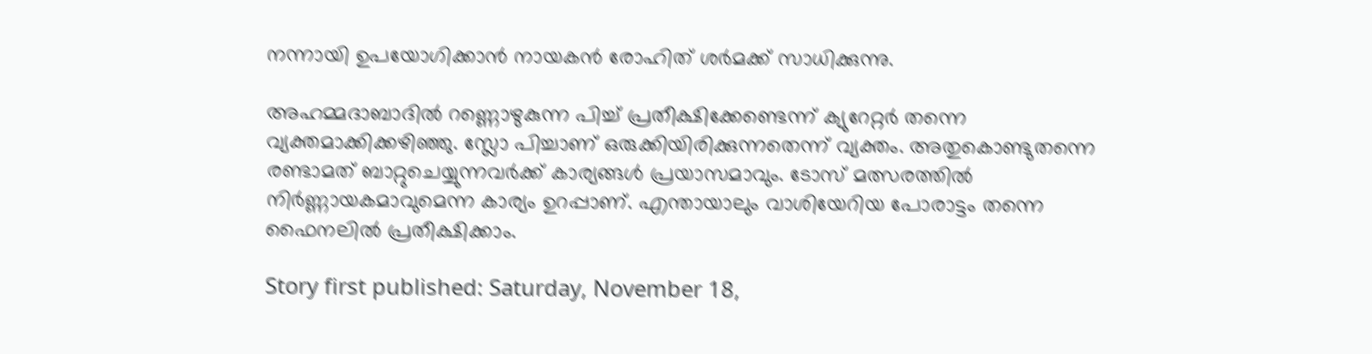നന്നായി ഉപയോഗിക്കാന്‍ നായകന്‍ രോഹിത് ശര്‍മക്ക് സാധിക്കുന്നു.

അഹമ്മദാബാദില്‍ റണ്ണൊഴുകുന്ന പിച്ച് പ്രതീക്ഷിക്കേണ്ടെന്ന് ക്യുറേറ്റര്‍ തന്നെ വ്യക്തമാക്കിക്കഴിഞ്ഞു. സ്ലോ പിച്ചാണ് ഒരുക്കിയിരിക്കുന്നതെന്ന് വ്യക്തം. അതുകൊണ്ടുതന്നെ രണ്ടാമത് ബാറ്റുചെയ്യുന്നവര്‍ക്ക് കാര്യങ്ങള്‍ പ്രയാസമാവും. ടോസ് മത്സരത്തില്‍ നിര്‍ണ്ണായകമാവുമെന്ന കാര്യം ഉറപ്പാണ്. എന്തായാലും വാശിയേറിയ പോരാട്ടം തന്നെ ഫൈനലില്‍ പ്രതീക്ഷിക്കാം.

Story first published: Saturday, November 18,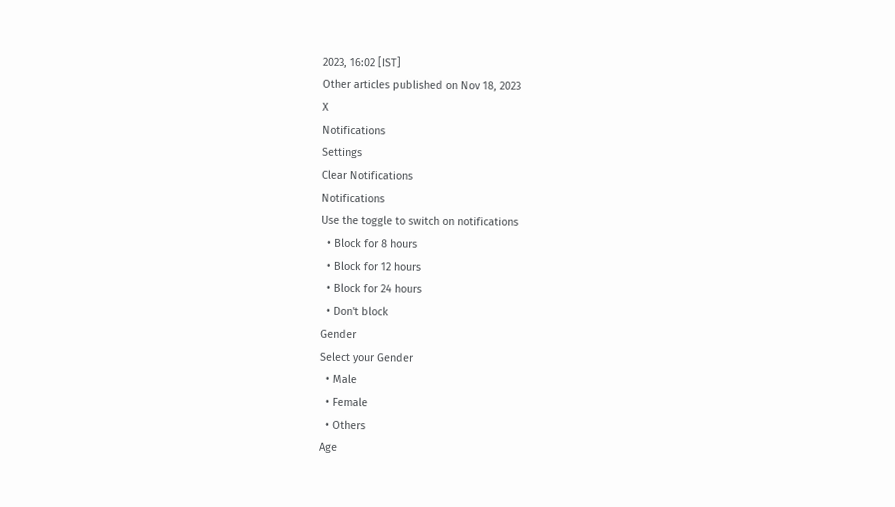2023, 16:02 [IST]
Other articles published on Nov 18, 2023
X
Notifications
Settings
Clear Notifications
Notifications
Use the toggle to switch on notifications
  • Block for 8 hours
  • Block for 12 hours
  • Block for 24 hours
  • Don't block
Gender
Select your Gender
  • Male
  • Female
  • Others
Age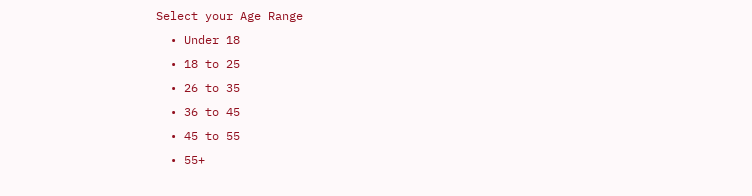Select your Age Range
  • Under 18
  • 18 to 25
  • 26 to 35
  • 36 to 45
  • 45 to 55
  • 55+